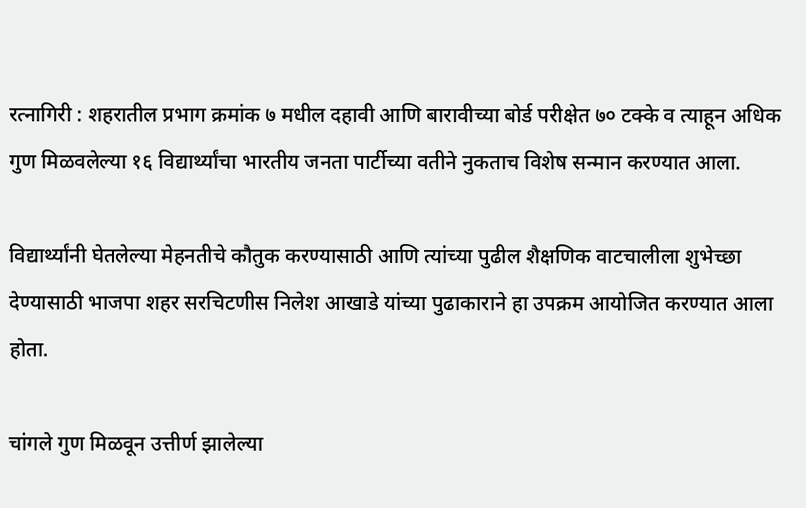रत्नागिरी : शहरातील प्रभाग क्रमांक ७ मधील दहावी आणि बारावीच्या बोर्ड परीक्षेत ७० टक्के व त्याहून अधिक गुण मिळवलेल्या १६ विद्यार्थ्यांचा भारतीय जनता पार्टीच्या वतीने नुकताच विशेष सन्मान करण्यात आला.

विद्यार्थ्यांनी घेतलेल्या मेहनतीचे कौतुक करण्यासाठी आणि त्यांच्या पुढील शैक्षणिक वाटचालीला शुभेच्छा देण्यासाठी भाजपा शहर सरचिटणीस निलेश आखाडे यांच्या पुढाकाराने हा उपक्रम आयोजित करण्यात आला होता.

चांगले गुण मिळवून उत्तीर्ण झालेल्या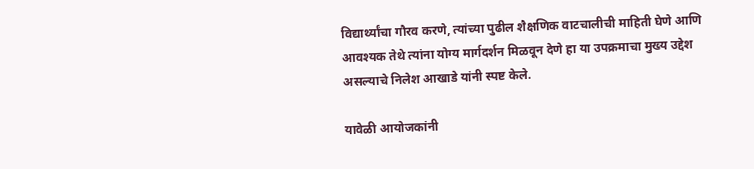विद्यार्थ्यांचा गौरव करणे, त्यांच्या पुढील शैक्षणिक वाटचालीची माहिती घेणे आणि आवश्यक तेथे त्यांना योग्य मार्गदर्शन मिळवून देणे हा या उपक्रमाचा मुख्य उद्देश असल्याचे निलेश आखाडे यांनी स्पष्ट केले.

यावेळी आयोजकांनी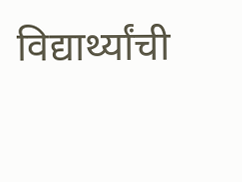विद्यार्थ्यांची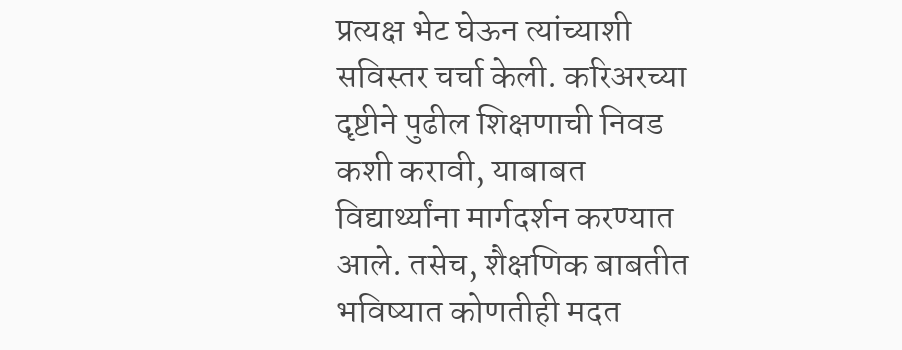प्रत्यक्ष भेट घेऊन त्यांच्याशी सविस्तर चर्चा केली. करिअरच्या दृष्टीने पुढील शिक्षणाची निवड कशी करावी, याबाबत विद्यार्थ्यांना मार्गदर्शन करण्यात आले. तसेच, शैक्षणिक बाबतीत भविष्यात कोणतीही मदत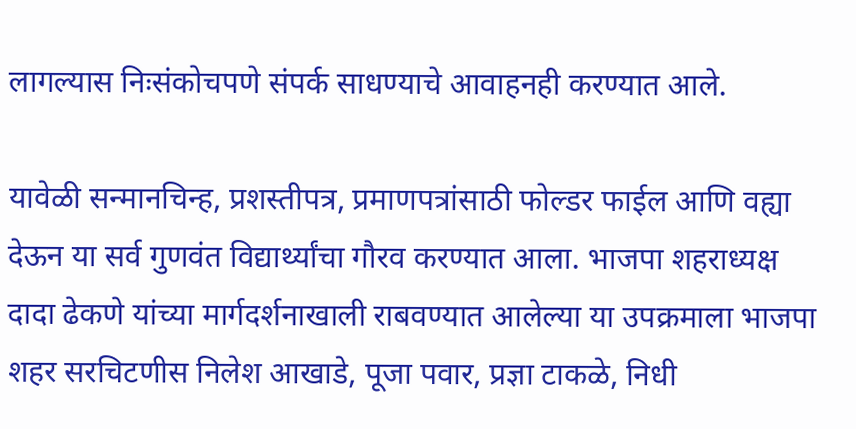लागल्यास निःसंकोचपणे संपर्क साधण्याचे आवाहनही करण्यात आले.

यावेळी सन्मानचिन्ह, प्रशस्तीपत्र, प्रमाणपत्रांसाठी फोल्डर फाईल आणि वह्या देऊन या सर्व गुणवंत विद्यार्थ्यांचा गौरव करण्यात आला. भाजपा शहराध्यक्ष दादा ढेकणे यांच्या मार्गदर्शनाखाली राबवण्यात आलेल्या या उपक्रमाला भाजपा शहर सरचिटणीस निलेश आखाडे, पूजा पवार, प्रज्ञा टाकळे, निधी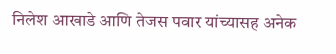निलेश आखाडे आणि तेजस पवार यांच्यासह अनेक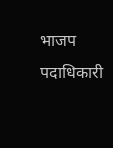भाजप पदाधिकारी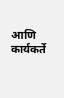आणि कार्यकर्ते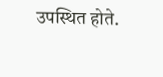उपस्थित होते.